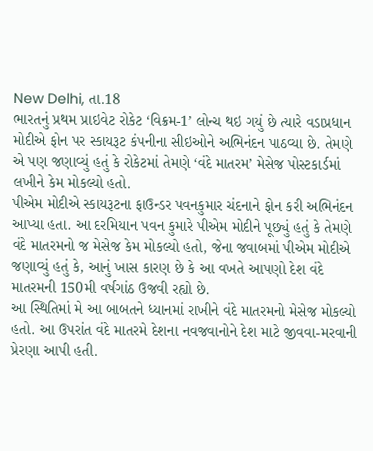New Delhi, તા.18
ભારતનું પ્રથમ પ્રાઇવેટ રોકેટ ‘વિક્રમ-1’ લોન્ચ થઇ ગયું છે ત્યારે વડાપ્રધાન મોદીએ ફોન પર સ્કાયરૂટ કંપનીના સીઇઓને અભિનંદન પાઠવ્યા છે. તેમણે એ પણ જણાવ્યું હતું કે રોકેટમાં તેમણે ‘વંદે માતરમ’ મેસેજ પોસ્ટકાર્ડમાં લખીને કેમ મોકલ્યો હતો.
પીએમ મોદીએ સ્કાયરૂટના ફાઉન્ડર પવનકુમાર ચંદનાને ફોન કરી અભિનંદન આપ્યા હતા. આ દરમિયાન પવન કુમારે પીએમ મોદીને પૂછ્યું હતું કે તેમણે વંદે માતરમનો જ મેસેજ કેમ મોકલ્યો હતો, જેના જવાબમાં પીએમ મોદીએ જણાવ્યું હતું કે, આનું ખાસ કારણ છે કે આ વખતે આપણો દેશ વંદે માતરમની 150મી વર્ષગાંઠ ઉજવી રહ્યો છે.
આ સ્થિતિમાં મે આ બાબતને ધ્યાનમાં રાખીને વંદે માતરમનો મેસેજ મોકલ્યો હતો. આ ઉપરાંત વંદે માતરમે દેશના નવજવાનોને દેશ માટે જીવવા-મરવાની પ્રેરણા આપી હતી.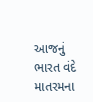આજનું ભારત વંદે માતરમના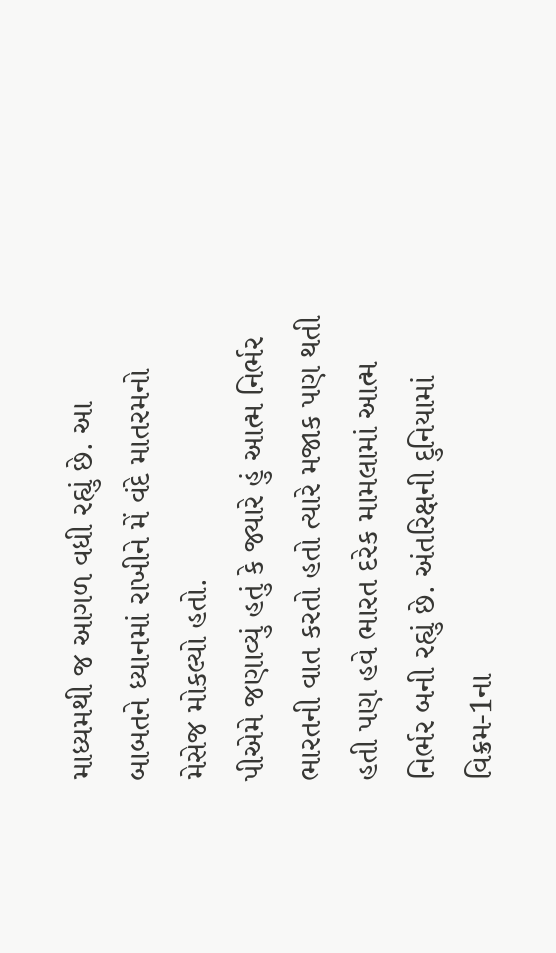માધ્યમથી જ આગળ વધી રહ્યું છે. આ બાબતને ધ્યાનમાં રાખીને મેં વંદે માતરમનો મેસેજ મોકલ્યો હતો.
પીએમે જણાવ્યું હતું કે જ્યારે હું આત્મ નિર્ભર ભારતની વાત કરતો હતો ત્યારે મજાક પણ થતી હતી પણ હવે ભારત દરેક મામલામાં આત્મ નિર્ભર બની રહ્યું છે. અંતરિક્ષની દુનિયામાં વિક્રમ-1ના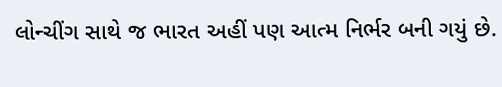લોન્ચીંગ સાથે જ ભારત અહીં પણ આત્મ નિર્ભર બની ગયું છે.